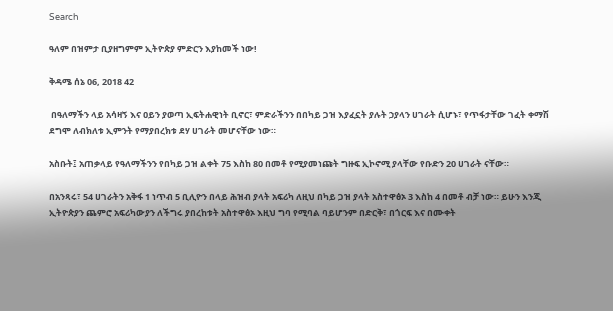Search

ዓለም በዝምታ ቢያዘግምም ኢትዮጵያ ምድርን እያከመች ነው!

ቅዳሜ ሰኔ 06, 2018 42

 በዓለማችን ላይ አሳዛኝ እና ዐይን ያወጣ ኢፍትሐዊነት ቢኖር፣ ምድራችንን በበካይ ጋዝ እያፈኗት ያሉት ኃያላን ሀገራት ሲሆኑ፣ የጥፋታቸው ገፈት ቀማሽ ደግሞ ለብክለቱ ኢምንት የማያበረክቱ ደሃ ሀገራት መሆናቸው ነው።

አስቡት፤ አጠቃላይ የዓለማችንን የበካይ ጋዝ ልቀት 75 እስከ 80 በመቶ የሚያመነጩት ግዙፍ ኢኮኖሚ ያላቸው የቡድን 20 ሀገራት ናቸው።

በአንጻሩ፣ 54 ሀገራትን አቅፋ 1 ነጥብ 5 ቢሊዮን በላይ ሕዝብ ያላት አፍሪካ ለዚህ በካይ ጋዝ ያላት አስተዋፅኦ 3 እስከ 4 በመቶ ብቻ ነው። ይሁን እንጂ ኢትዮጵያን ጨምሮ አፍሪካውያን ለችግሩ ያበረከቱት አስተዋፅኦ እዚህ ግባ የሚባል ባይሆንም በድርቅ፣ በጎርፍ እና በሙቀት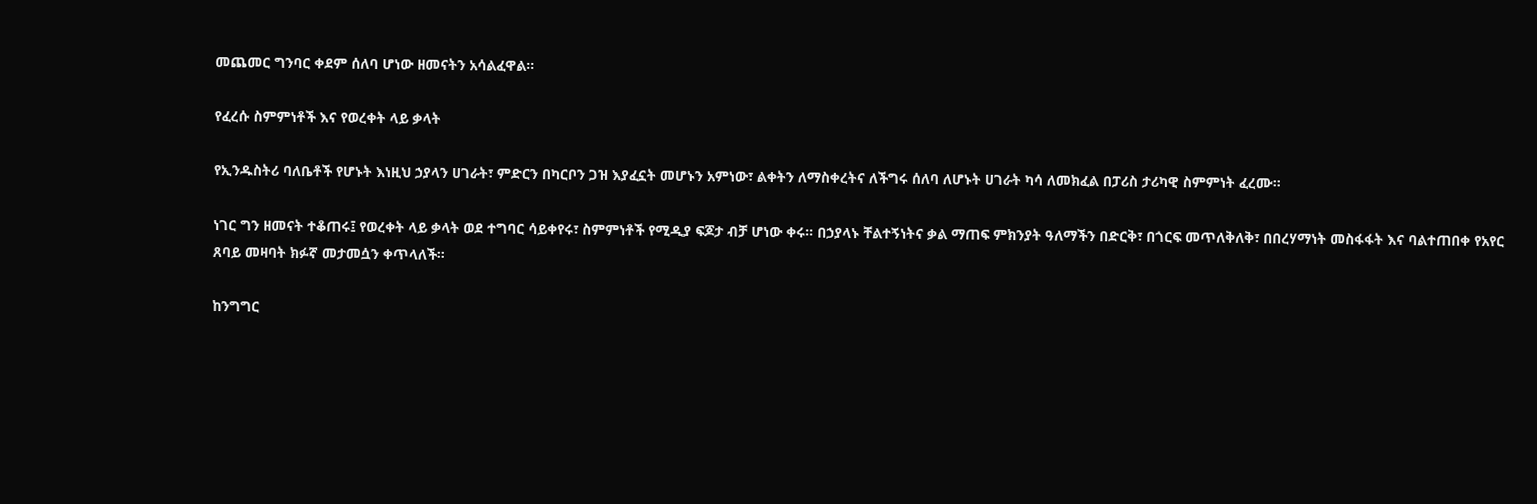መጨመር ግንባር ቀደም ሰለባ ሆነው ዘመናትን አሳልፈዋል።

የፈረሱ ስምምነቶች እና የወረቀት ላይ ቃላት

የኢንዱስትሪ ባለቤቶች የሆኑት እነዚህ ኃያላን ሀገራት፣ ምድርን በካርቦን ጋዝ እያፈኗት መሆኑን አምነው፣ ልቀትን ለማስቀረትና ለችግሩ ሰለባ ለሆኑት ሀገራት ካሳ ለመክፈል በፓሪስ ታሪካዊ ስምምነት ፈረሙ።

ነገር ግን ዘመናት ተቆጠሩ፤ የወረቀት ላይ ቃላት ወደ ተግባር ሳይቀየሩ፣ ስምምነቶች የሚዲያ ፍጆታ ብቻ ሆነው ቀሩ። በኃያላኑ ቸልተኝነትና ቃል ማጠፍ ምክንያት ዓለማችን በድርቅ፣ በጎርፍ መጥለቅለቅ፣ በበረሃማነት መስፋፋት እና ባልተጠበቀ የአየር ጸባይ መዛባት ክፉኛ መታመሷን ቀጥላለች።

ከንግግር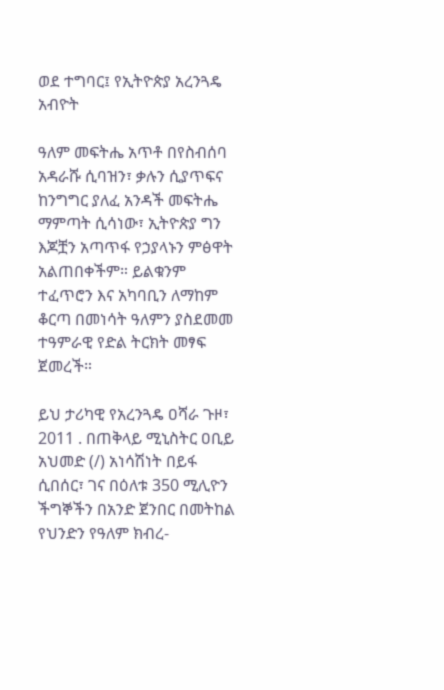ወደ ተግባር፤ የኢትዮጵያ አረንጓዴ አብዮት

ዓለም መፍትሔ አጥቶ በየስብሰባ አዳራሹ ሲባዝን፣ ቃሉን ሲያጥፍና ከንግግር ያለፈ አንዳች መፍትሔ ማምጣት ሲሳነው፣ ኢትዮጵያ ግን እጆቿን አጣጥፋ የኃያላኑን ምፅዋት አልጠበቀችም። ይልቁንም ተፈጥሮን እና አካባቢን ለማከም ቆርጣ በመነሳት ዓለምን ያስደመመ ተዓምራዊ የድል ትርክት መፃፍ ጀመረች።

ይህ ታሪካዊ የአረንጓዴ ዐሻራ ጉዞ፣ 2011 . በጠቅላይ ሚኒስትር ዐቢይ አህመድ (/) አነሳሽነት በይፋ ሲበሰር፣ ገና በዕለቱ 350 ሚሊዮን ችግኞችን በአንድ ጀንበር በመትከል የህንድን የዓለም ክብረ-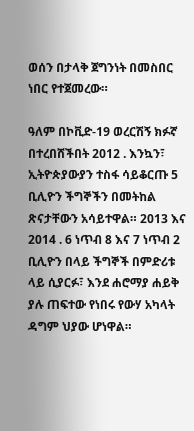ወሰን በታላቅ ጀግንነት በመስበር ነበር የተጀመረው።

ዓለም በኮቪድ-19 ወረርሽኝ ክፉኛ በተረበሸችበት 2012 . እንኳን፣ ኢትዮጵያውያን ተስፋ ሳይቆርጡ 5 ቢሊዮን ችግኞችን በመትከል ጽናታቸውን አሳይተዋል። 2013 እና 2014 . 6 ነጥብ 8 እና 7 ነጥብ 2 ቢሊዮን በላይ ችግኞች በምድሪቱ ላይ ሲያርፉ፣ እንደ ሐሮማያ ሐይቅ ያሉ ጠፍተው የነበሩ የውሃ አካላት ዳግም ህያው ሆነዋል።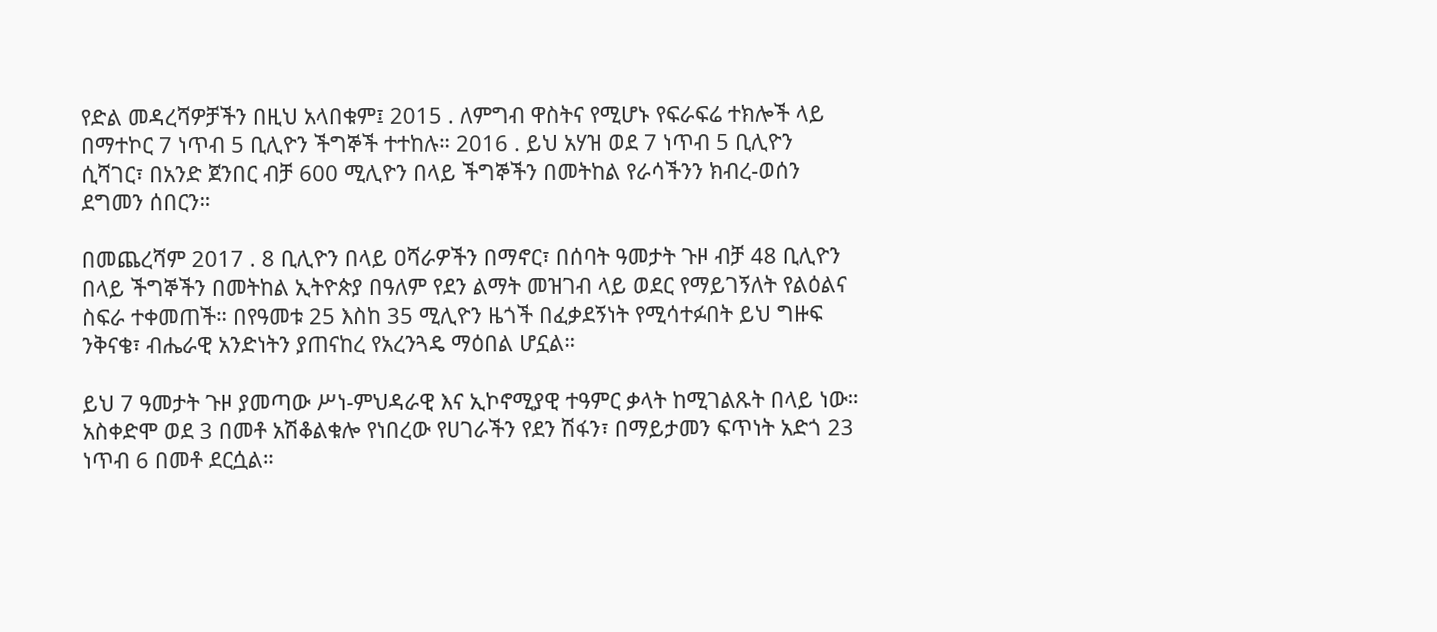የድል መዳረሻዎቻችን በዚህ አላበቁም፤ 2015 . ለምግብ ዋስትና የሚሆኑ የፍራፍሬ ተክሎች ላይ በማተኮር 7 ነጥብ 5 ቢሊዮን ችግኞች ተተከሉ። 2016 . ይህ አሃዝ ወደ 7 ነጥብ 5 ቢሊዮን ሲሻገር፣ በአንድ ጀንበር ብቻ 600 ሚሊዮን በላይ ችግኞችን በመትከል የራሳችንን ክብረ-ወሰን ደግመን ሰበርን።

በመጨረሻም 2017 . 8 ቢሊዮን በላይ ዐሻራዎችን በማኖር፣ በሰባት ዓመታት ጉዞ ብቻ 48 ቢሊዮን በላይ ችግኞችን በመትከል ኢትዮጵያ በዓለም የደን ልማት መዝገብ ላይ ወደር የማይገኝለት የልዕልና ስፍራ ተቀመጠች። በየዓመቱ 25 እስከ 35 ሚሊዮን ዜጎች በፈቃደኝነት የሚሳተፉበት ይህ ግዙፍ ንቅናቄ፣ ብሔራዊ አንድነትን ያጠናከረ የአረንጓዴ ማዕበል ሆኗል።

ይህ 7 ዓመታት ጉዞ ያመጣው ሥነ-ምህዳራዊ እና ኢኮኖሚያዊ ተዓምር ቃላት ከሚገልጹት በላይ ነው። አስቀድሞ ወደ 3 በመቶ አሽቆልቁሎ የነበረው የሀገራችን የደን ሽፋን፣ በማይታመን ፍጥነት አድጎ 23 ነጥብ 6 በመቶ ደርሷል።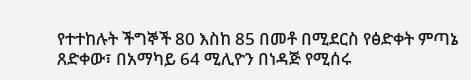የተተከሉት ችግኞች 80 እስከ 85 በመቶ በሚደርስ የፅድቀት ምጣኔ ጸድቀው፣ በአማካይ 64 ሚሊዮን በነዳጅ የሚሰሩ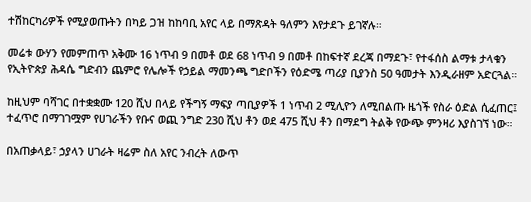ተሽከርካሪዎች የሚያወጡትን በካይ ጋዝ ከከባቢ አየር ላይ በማጽዳት ዓለምን እየታደጉ ይገኛሉ።

መሬቱ ውሃን የመምጠጥ አቅሙ 16 ነጥብ 9 በመቶ ወደ 68 ነጥብ 9 በመቶ በከፍተኛ ደረጃ በማደጉ፣ የተፋሰስ ልማቱ ታላቁን የኢትዮጵያ ሕዳሴ ግድብን ጨምሮ የሌሎች የኃይል ማመንጫ ግድቦችን የዕድሜ ጣሪያ ቢያንስ 50 ዓመታት እንዲራዘም አድርጓል።

ከዚህም ባሻገር በተቋቋሙ 120 ሺህ በላይ የችግኝ ማፍያ ጣቢያዎች 1 ነጥብ 2 ሚሊዮን ለሚበልጡ ዜጎች የስራ ዕድል ሲፈጠር፤ ተፈጥሮ በማገገሟም የሀገራችን የቡና ወጪ ንግድ 230 ሺህ ቶን ወደ 475 ሺህ ቶን በማደግ ትልቅ የውጭ ምንዛሪ እያስገኘ ነው።

በአጠቃላይ፣ ኃያላን ሀገራት ዛሬም ስለ አየር ንብረት ለውጥ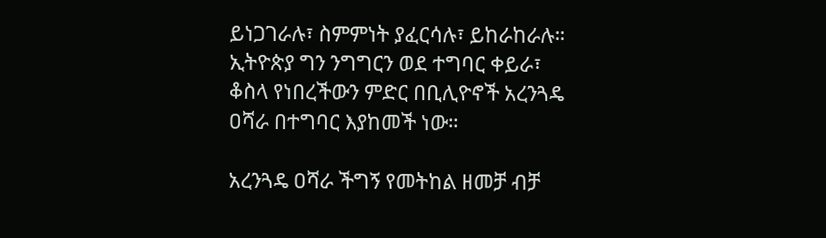ይነጋገራሉ፣ ስምምነት ያፈርሳሉ፣ ይከራከራሉ። ኢትዮጵያ ግን ንግግርን ወደ ተግባር ቀይራ፣ ቆስላ የነበረችውን ምድር በቢሊዮኖች አረንጓዴ ዐሻራ በተግባር እያከመች ነው።

አረንጓዴ ዐሻራ ችግኝ የመትከል ዘመቻ ብቻ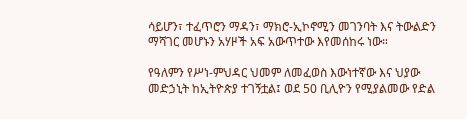ሳይሆን፣ ተፈጥሮን ማዳን፣ ማክሮ-ኢኮኖሚን መገንባት እና ትውልድን ማሻገር መሆኑን አሃዞች አፍ አውጥተው እየመሰከሩ ነው።

የዓለምን የሥነ-ምህዳር ህመም ለመፈወስ እውነተኛው እና ህያው መድኃኒት ከኢትዮጵያ ተገኝቷል፤ ወደ 50 ቢሊዮን የሚያልመው የድል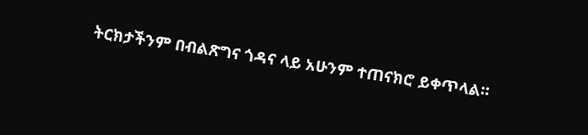ትርክታችንም በብልጽግና ጎዳና ላይ አሁንም ተጠናክሮ ይቀጥላል።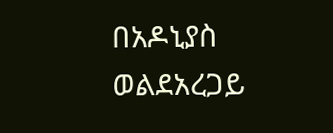በአዶኒያስ ወልደአረጋይ